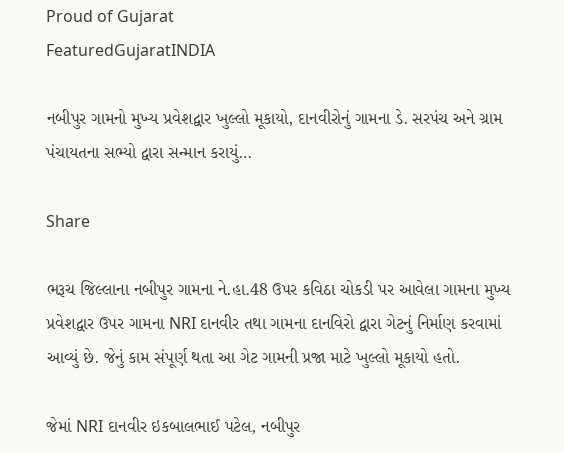Proud of Gujarat
FeaturedGujaratINDIA

નબીપુર ગામનો મુખ્ય પ્રવેશદ્વાર ખુલ્લો મૂકાયો, દાનવીરોનું ગામના ડે. સરપંચ અને ગ્રામ પંચાયતના સભ્યો દ્વારા સન્માન કરાયું…

Share

ભરૂચ જિલ્લાના નબીપુર ગામના ને.હા.48 ઉપર કવિઠા ચોકડી પર આવેલા ગામના મુખ્ય પ્રવેશદ્વાર ઉપર ગામના NRI દાનવીર તથા ગામના દાનવિરો દ્વારા ગેટનું નિર્માણ કરવામાં આવ્યું છે. જેનું કામ સંપૂર્ણ થતા આ ગેટ ગામની પ્રજા માટે ખુલ્લો મૂકાયો હતો.

જેમાં NRI દાનવીર ઇકબાલભાઈ પટેલ, નબીપુર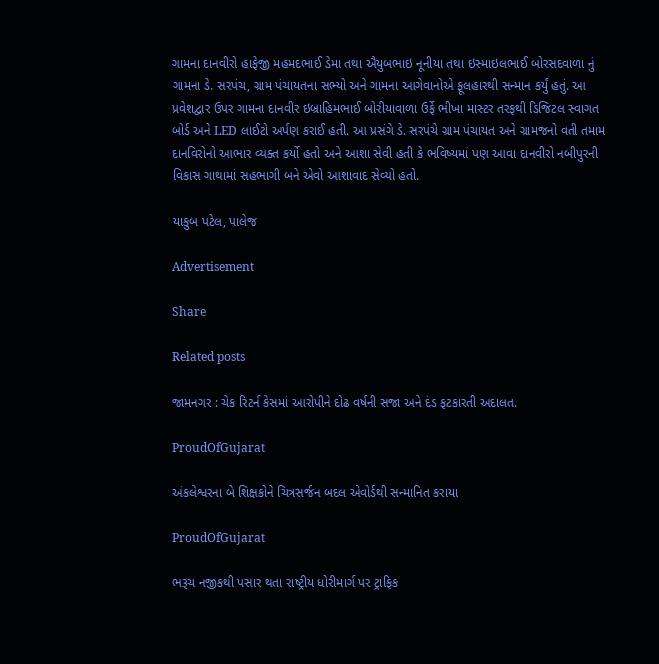ગામના દાનવીરો હાફેજી મહમદભાઈ ડેમા તથા ઐયુબભાઇ નૂનીયા તથા ઇસ્માઇલભાઈ બોરસદવાળા નું ગામના ડે. સરપંચ, ગ્રામ પંચાયતના સભ્યો અને ગામના આગેવાનોએ ફૂલહારથી સન્માન કર્યું હતું. આ પ્રવેશદ્વાર ઉપર ગામના દાનવીર ઇબ્રાહિમભાઈ બોરીયાવાળા ઉર્ફે ભીખા માસ્ટર તરફથી ડિજિટલ સ્વાગત બોર્ડ અને LED લાઈટો અર્પણ કરાઈ હતી. આ પ્રસંગે ડે. સરપંચે ગ્રામ પંચાયત અને ગ્રામજનો વતી તમામ દાનવિરોનો આભાર વ્યક્ત કર્યો હતો અને આશા સેવી હતી કે ભવિષ્યમાં પણ આવા દાનવીરો નબીપુરની વિકાસ ગાથામાં સહભાગી બને એવો આશાવાદ સેવ્યો હતો.

યાકુબ પટેલ, પાલેજ

Advertisement

Share

Related posts

જામનગર : ચેક રિટર્ન કેસમાં આરોપીને દોઢ વર્ષની સજા અને દંડ ફટકારતી અદાલત.

ProudOfGujarat

અંકલેશ્વરના બે શિક્ષકોને ચિત્રસર્જન બદલ એવોર્ડથી સન્માનિત કરાયા

ProudOfGujarat

ભરૂચ નજીકથી પસાર થતા રાષ્ટ્રીય ધોરીમાર્ગ પર ટ્રાફિક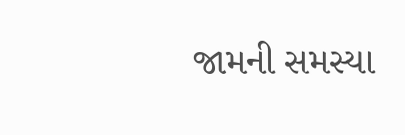જામની સમસ્યા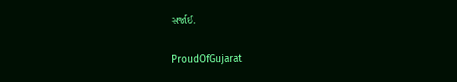સર્જાઈ.

ProudOfGujarat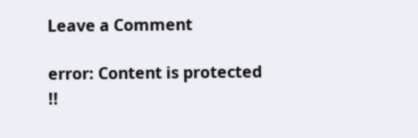Leave a Comment

error: Content is protected !!